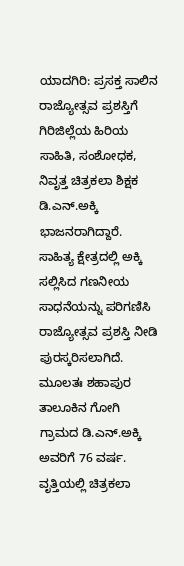ಯಾದಗಿರಿ: ಪ್ರಸಕ್ತ ಸಾಲಿನ ರಾಜ್ಯೋತ್ಸವ ಪ್ರಶಸ್ತಿಗೆ ಗಿರಿಜಿಲ್ಲೆಯ ಹಿರಿಯ ಸಾಹಿತಿ, ಸಂಶೋಧಕ, ನಿವೃತ್ತ ಚಿತ್ರಕಲಾ ಶಿಕ್ಷಕ ಡಿ.ಎನ್.ಅಕ್ಕಿ ಭಾಜನರಾಗಿದ್ದಾರೆ.  ಸಾಹಿತ್ಯ ಕ್ಷೇತ್ರದಲ್ಲಿ ಅಕ್ಕಿ ಸಲ್ಲಿಸಿದ ಗಣನೀಯ ಸಾಧನೆಯನ್ನು ಪರಿಗಣಿಸಿ ರಾಜ್ಯೋತ್ಸವ ಪ್ರಶಸ್ತಿ ನೀಡಿ ಪುರಸ್ಕರಿಸಲಾಗಿದೆ.
ಮೂಲತಃ ಶಹಾಪುರ ತಾಲೂಕಿನ ಗೋಗಿ ಗ್ರಾಮದ ಡಿ.ಎನ್.ಅಕ್ಕಿ ಅವರಿಗೆ 76 ವರ್ಷ. ವೃತ್ತಿಯಲ್ಲಿ ಚಿತ್ರಕಲಾ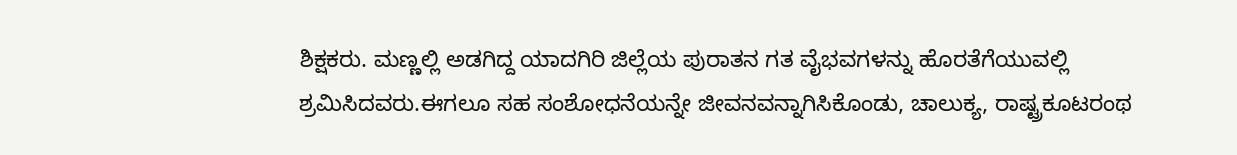ಶಿಕ್ಷಕರು. ಮಣ್ಣಲ್ಲಿ ಅಡಗಿದ್ದ ಯಾದಗಿರಿ ಜಿಲ್ಲೆಯ ಪುರಾತನ ಗತ ವೈಭವಗಳನ್ನು ಹೊರತೆಗೆಯುವಲ್ಲಿ ಶ್ರಮಿಸಿದವರು.ಈಗಲೂ ಸಹ ಸಂಶೋಧನೆಯನ್ನೇ ಜೀವನವನ್ನಾಗಿಸಿಕೊಂಡು, ಚಾಲುಕ್ಯ, ರಾಷ್ಟ್ರಕೂಟರಂಥ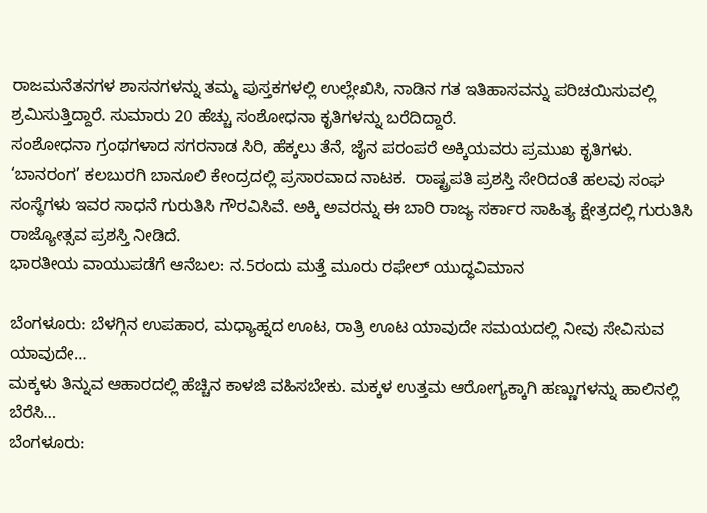ರಾಜಮನೆತನಗಳ ಶಾಸನಗಳನ್ನು ತಮ್ಮ ಪುಸ್ತಕಗಳಲ್ಲಿ ಉಲ್ಲೇಖಿಸಿ, ನಾಡಿನ ಗತ ಇತಿಹಾಸವನ್ನು ಪರಿಚಯಿಸುವಲ್ಲಿ ಶ್ರಮಿಸುತ್ತಿದ್ದಾರೆ. ಸುಮಾರು 20 ಹೆಚ್ಚು ಸಂಶೋಧನಾ ಕೃತಿಗಳನ್ನು ಬರೆದಿದ್ದಾರೆ.
ಸಂಶೋಧನಾ ಗ್ರಂಥಗಳಾದ ಸಗರನಾಡ ಸಿರಿ, ಹೆಕ್ಕಲು ತೆನೆ, ಜೈನ ಪರಂಪರೆ ಅಕ್ಕಿಯವರು ಪ್ರಮುಖ ಕೃತಿಗಳು. ‘ಬಾನರಂಗ’ ಕಲಬುರಗಿ ಬಾನೂಲಿ ಕೇಂದ್ರದಲ್ಲಿ ಪ್ರಸಾರವಾದ ನಾಟಕ.  ರಾಷ್ಟ್ರಪತಿ ಪ್ರಶಸ್ತಿ ಸೇರಿದಂತೆ ಹಲವು ಸಂಘ ಸಂಸ್ಥೆಗಳು ಇವರ ಸಾಧನೆ ಗುರುತಿಸಿ ಗೌರವಿಸಿವೆ. ಅಕ್ಕಿ ಅವರನ್ನು ಈ ಬಾರಿ ರಾಜ್ಯ ಸರ್ಕಾರ ಸಾಹಿತ್ಯ ಕ್ಷೇತ್ರದಲ್ಲಿ ಗುರುತಿಸಿ ರಾಜ್ಯೋತ್ಸವ ಪ್ರಶಸ್ತಿ ನೀಡಿದೆ.
ಭಾರತೀಯ ವಾಯುಪಡೆಗೆ ಆನೆಬಲ: ನ.5ರಂದು ಮತ್ತೆ ಮೂರು ರಫೇಲ್ ಯುದ್ಧವಿಮಾನ

ಬೆಂಗಳೂರು: ಬೆಳಗ್ಗಿನ ಉಪಹಾರ, ಮಧ್ಯಾಹ್ನದ ಊಟ, ರಾತ್ರಿ ಊಟ ಯಾವುದೇ ಸಮಯದಲ್ಲಿ ನೀವು ಸೇವಿಸುವ ಯಾವುದೇ…
ಮಕ್ಕಳು ತಿನ್ನುವ ಆಹಾರದಲ್ಲಿ ಹೆಚ್ಚಿನ ಕಾಳಜಿ ವಹಿಸಬೇಕು. ಮಕ್ಕಳ ಉತ್ತಮ ಆರೋಗ್ಯಕ್ಕಾಗಿ ಹಣ್ಣುಗಳನ್ನು ಹಾಲಿನಲ್ಲಿ ಬೆರೆಸಿ…
ಬೆಂಗಳೂರು: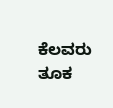ಕೆಲವರು ತೂಕ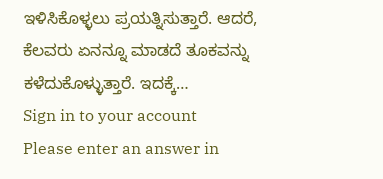ಇಳಿಸಿಕೊಳ್ಳಲು ಪ್ರಯತ್ನಿಸುತ್ತಾರೆ. ಆದರೆ, ಕೆಲವರು ಏನನ್ನೂ ಮಾಡದೆ ತೂಕವನ್ನು ಕಳೆದುಕೊಳ್ಳುತ್ತಾರೆ. ಇದಕ್ಕೆ…
Sign in to your account
Please enter an answer in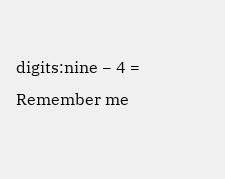digits:nine − 4 =
Remember me